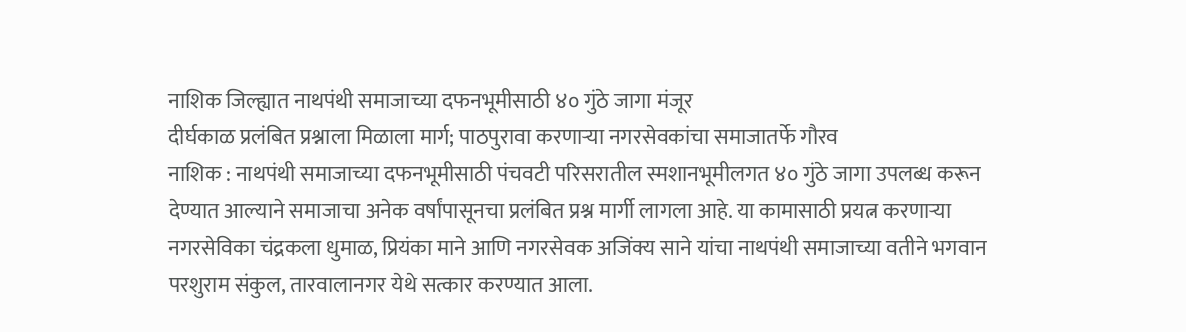नाशिक जिल्ह्यात नाथपंथी समाजाच्या दफनभूमीसाठी ४० गुंठे जागा मंजूर
दीर्घकाळ प्रलंबित प्रश्नाला मिळाला मार्ग; पाठपुरावा करणाऱ्या नगरसेवकांचा समाजातर्फे गौरव
नाशिक : नाथपंथी समाजाच्या दफनभूमीसाठी पंचवटी परिसरातील स्मशानभूमीलगत ४० गुंठे जागा उपलब्ध करून देण्यात आल्याने समाजाचा अनेक वर्षांपासूनचा प्रलंबित प्रश्न मार्गी लागला आहे. या कामासाठी प्रयत्न करणाऱ्या नगरसेविका चंद्रकला धुमाळ, प्रियंका माने आणि नगरसेवक अजिंक्य साने यांचा नाथपंथी समाजाच्या वतीने भगवान परशुराम संकुल, तारवालानगर येथे सत्कार करण्यात आला.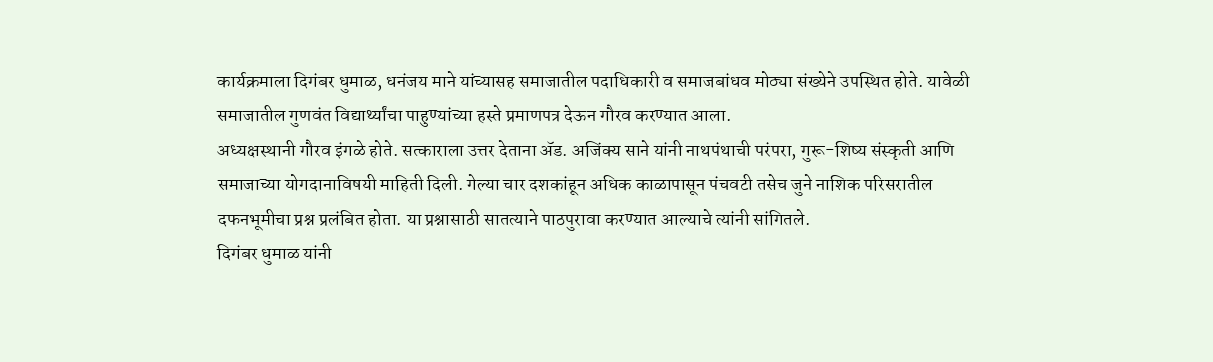कार्यक्रमाला दिगंबर धुमाळ, धनंजय माने यांच्यासह समाजातील पदाधिकारी व समाजबांधव मोठ्या संख्येने उपस्थित होते. यावेळी समाजातील गुणवंत विद्यार्थ्यांचा पाहुण्यांच्या हस्ते प्रमाणपत्र देऊन गौरव करण्यात आला.
अध्यक्षस्थानी गौरव इंगळे होते. सत्काराला उत्तर देताना ॲड. अजिंक्य साने यांनी नाथपंथाची परंपरा, गुरू-शिष्य संस्कृती आणि समाजाच्या योगदानाविषयी माहिती दिली. गेल्या चार दशकांहून अधिक काळापासून पंचवटी तसेच जुने नाशिक परिसरातील दफनभूमीचा प्रश्न प्रलंबित होता. या प्रश्नासाठी सातत्याने पाठपुरावा करण्यात आल्याचे त्यांनी सांगितले.
दिगंबर धुमाळ यांनी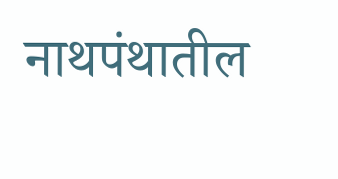नाथपंथातील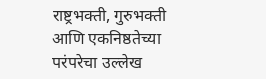राष्ट्रभक्ती, गुरुभक्ती आणि एकनिष्ठतेच्या परंपरेचा उल्लेख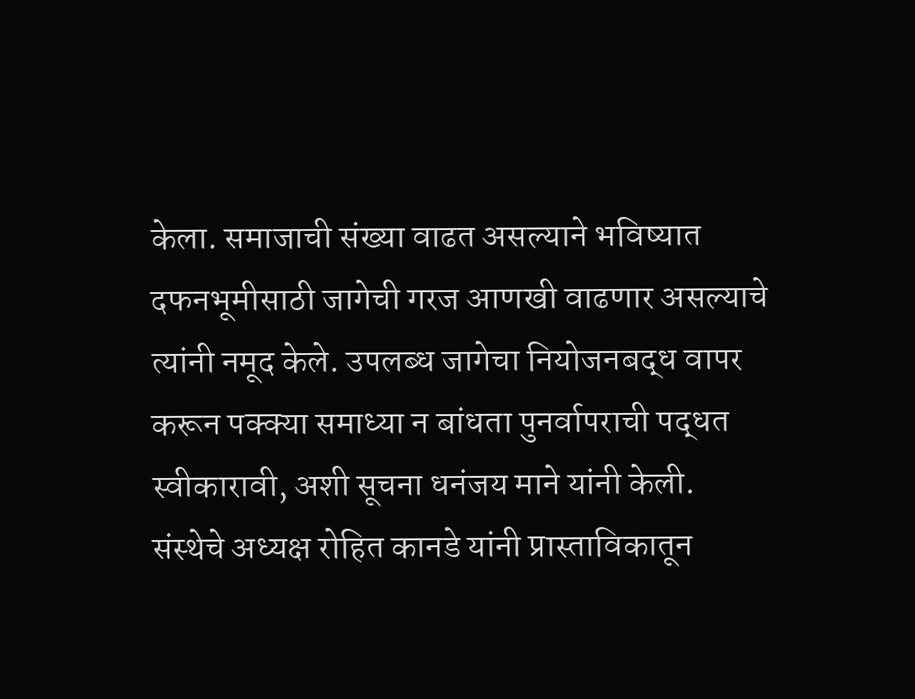केला. समाजाची संख्या वाढत असल्याने भविष्यात दफनभूमीसाठी जागेची गरज आणखी वाढणार असल्याचे त्यांनी नमूद केले. उपलब्ध जागेचा नियोजनबद्ध वापर करून पक्क्या समाध्या न बांधता पुनर्वापराची पद्धत स्वीकारावी, अशी सूचना धनंजय माने यांनी केली.
संस्थेचे अध्यक्ष रोहित कानडे यांनी प्रास्ताविकातून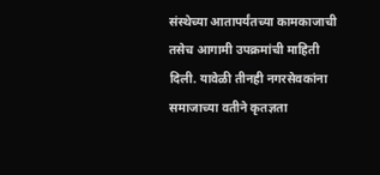संस्थेच्या आतापर्यंतच्या कामकाजाची तसेच आगामी उपक्रमांची माहिती दिली. यावेळी तीनही नगरसेवकांना समाजाच्या वतीने कृतज्ञता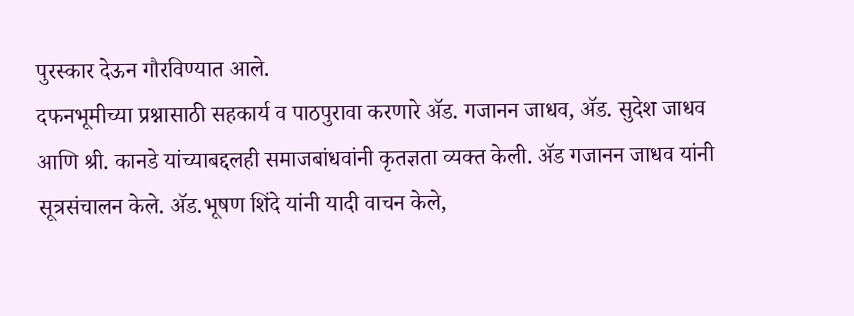पुरस्कार देऊन गौरविण्यात आले.
दफनभूमीच्या प्रश्नासाठी सहकार्य व पाठपुरावा करणारे ॲड. गजानन जाधव, ॲड. सुदेश जाधव आणि श्री. कानडे यांच्याबद्दलही समाजबांधवांनी कृतज्ञता व्यक्त केली. ॲड गजानन जाधव यांनी सूत्रसंचालन केले. ॲड.भूषण शिंदे यांनी यादी वाचन केले,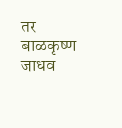तर बाळकृष्ण जाधव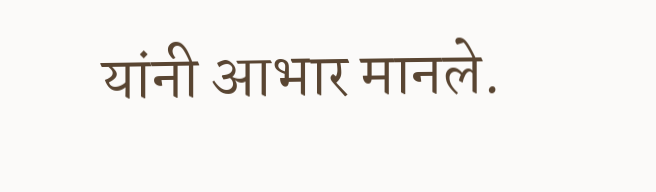यांनी आभार मानले.